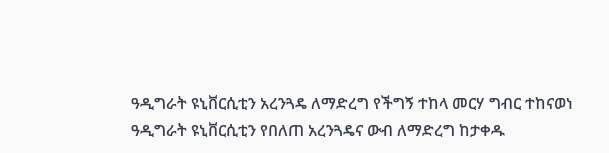ዓዲግራት ዩኒቨርሲቲን አረንጓዴ ለማድረግ የችግኝ ተከላ መርሃ ግብር ተከናወነ
ዓዲግራት ዩኒቨርሲቲን የበለጠ አረንጓዴና ውብ ለማድረግ ከታቀዱ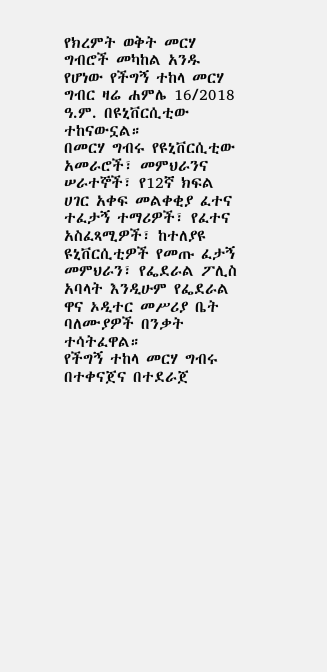የክረምት ወቅት መርሃ ግብሮች መካከል አንዱ የሆነው የችግኝ ተከላ መርሃ ግብር ዛሬ ሐምሌ 16/2018 ዓ.ም. በዩኒቨርሲቲው ተከናውኗል።
በመርሃ ግብሩ የዩኒቨርሲቲው አመራሮች፣ መምህራንና ሠራተኞች፣ የ12ኛ ክፍል ሀገር አቀፍ መልቀቂያ ፈተና ተፈታኝ ተማሪዎች፣ የፈተና አስፈጻሚዎች፣ ከተለያዩ ዩኒቨርሲቲዎች የመጡ ፈታኝ መምህራን፣ የፌደራል ፖሊስ አባላት እንዲሁም የፌደራል ዋና ኦዲተር መሥሪያ ቤት ባለሙያዎች በንቃት ተሳትፈዋል።
የችግኝ ተከላ መርሃ ግብሩ በተቀናጀና በተደራጀ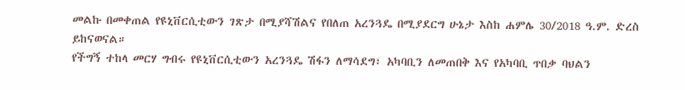መልኩ በመቀጠል የዩኒቨርሲቲውን ገጽታ በሚያሻሽልና የበለጠ አረንጓዴ በሚያደርግ ሁኔታ እስከ ሐምሌ 30/2018 ዓ.ም. ድረስ ይከናወናል።
የችግኝ ተከላ መርሃ ግብሩ የዩኒቨርሲቲውን አረንጓዴ ሽፋን ለማሳደግ፣ አካባቢን ለመጠበቅ እና የአካባቢ ጥበቃ ባህልን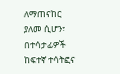ለማጠናከር ያለመ ሲሆን፣ በተሳታፊዎች ከፍተኛ ተሳትፎና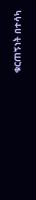ቁርጠኝነት በተሳካ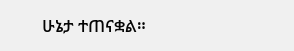ሁኔታ ተጠናቋል።